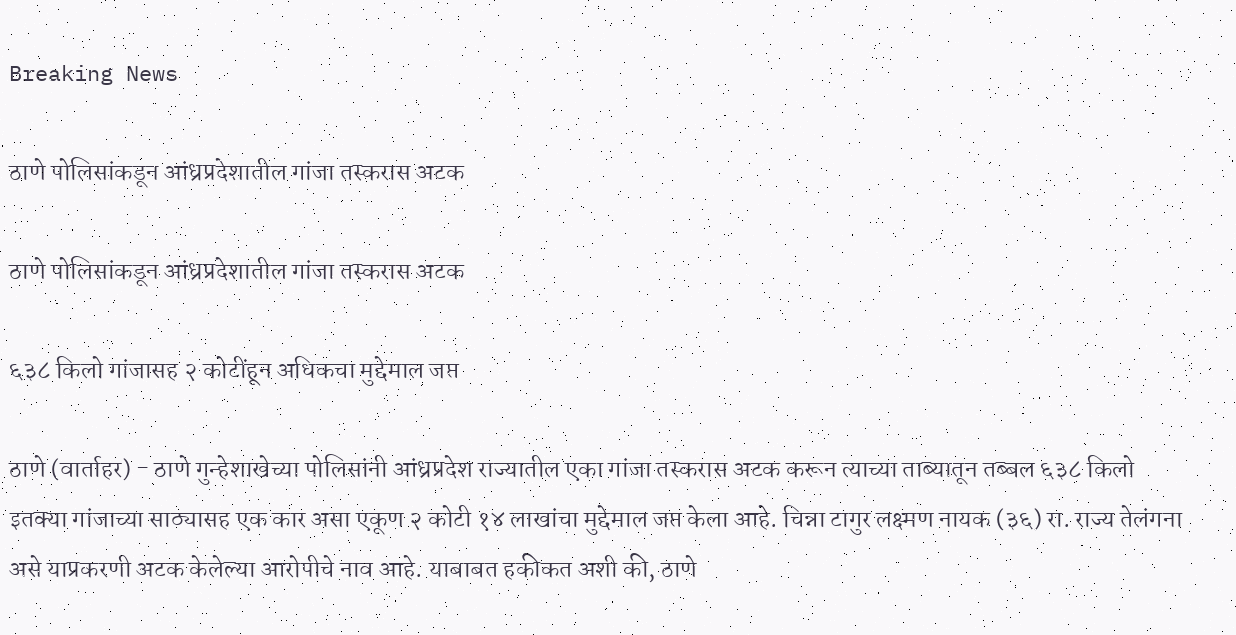Breaking News

ठाणे पोलिसांकडून आंध्रप्रदेशातील गांजा तस्करास अटक

ठाणे पोलिसांकडून आंध्रप्रदेशातील गांजा तस्करास अटक

६३८ किलो गांजासह २ कोटींहून अधिकचा मुद्देमाल जप्त

ठाणे (वार्ताहर) - ठाणे गुन्हेशाखेच्या पोलिसांनी आंध्रप्रदेश राज्यातील एका गांजा तस्करास अटक करून त्याच्या ताब्यातून तब्बल ६३८ किलो इतक्या गांजाच्या साठ्यासह एक कार असा एकूण २ कोटी १४ लाखांचा मुद्देमाल जप्त केला आहे. चिन्ना टागुर लक्ष्मण नायक (३६) रा. राज्य तेलंगना असे याप्रकरणी अटक केलेल्या आरोपीचे नाव आहे. याबाबत हकीकत अशी की, ठाणे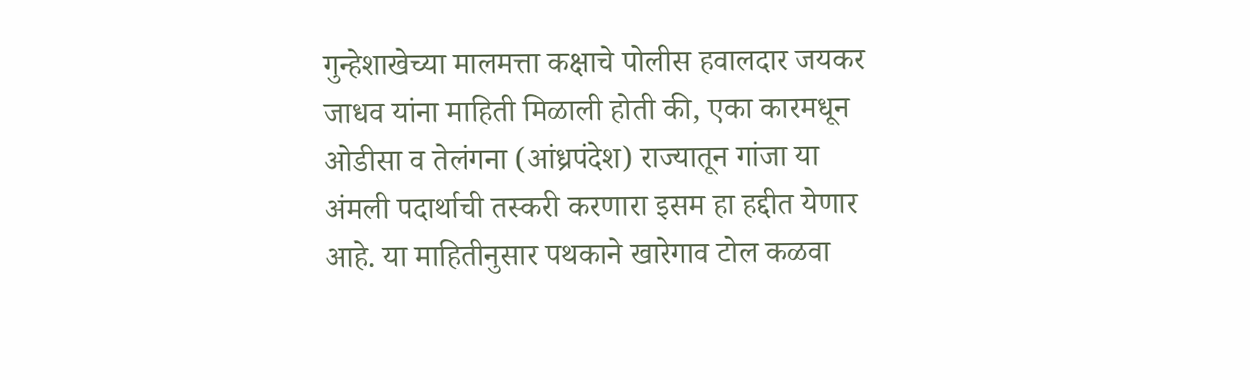गुन्हेशाखेच्या मालमत्ता कक्षाचे पोलीस हवालदार जयकर जाधव यांना माहिती मिळाली होती की, एका कारमधून ओडीसा व तेलंगना (आंध्रपंदेश) राज्यातून गांजा या अंमली पदार्थाची तस्करी करणारा इसम हा हद्दीत येणार आहे. या माहितीनुसार पथकाने खारेगाव टोल कळवा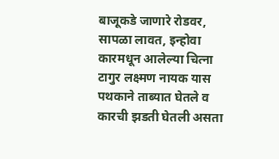बाजूकडे जाणारे रोडवर, सापळा लावत, इन्होवा कारमधून आलेल्या चित्ना टागुर लक्ष्मण नायक यास पथकाने ताब्यात घेतले व कारची झडती घेतली असता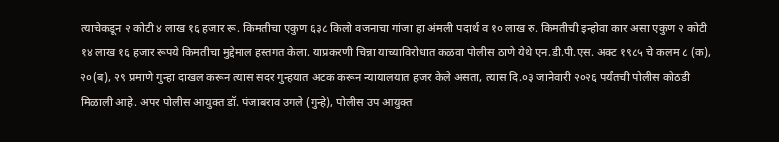त्याचेकडून २ कोटी ४ लाख १६ हजार रू. किमतीचा एकुण ६३८ किलो वजनाचा गांजा हा अंमली पदार्थ व १० लाख रु. किमतीची इन्होवा कार असा एकुण २ कोटी १४ लाख १६ हजार रूपये किमतीचा मुद्देमाल हस्तगत केला. याप्रकरणी चिन्ना याच्याविरोधात कळवा पोलीस ठाणे येथे एन.डी.पी.एस. अक्ट १९८५ चे कलम ८ (क), २०(ब), २९ प्रमाणे गुन्हा दाखल करून त्यास सदर गुन्हयात अटक करून न्यायालयात हजर केले असता, त्यास दि.०३ जानेवारी २०२६ पर्यंतची पोलीस कोठडी मिळाली आहे. अपर पोलीस आयुक्त डॉ. पंजाबराव उगले (गुन्हे), पोलीस उप आयुक्त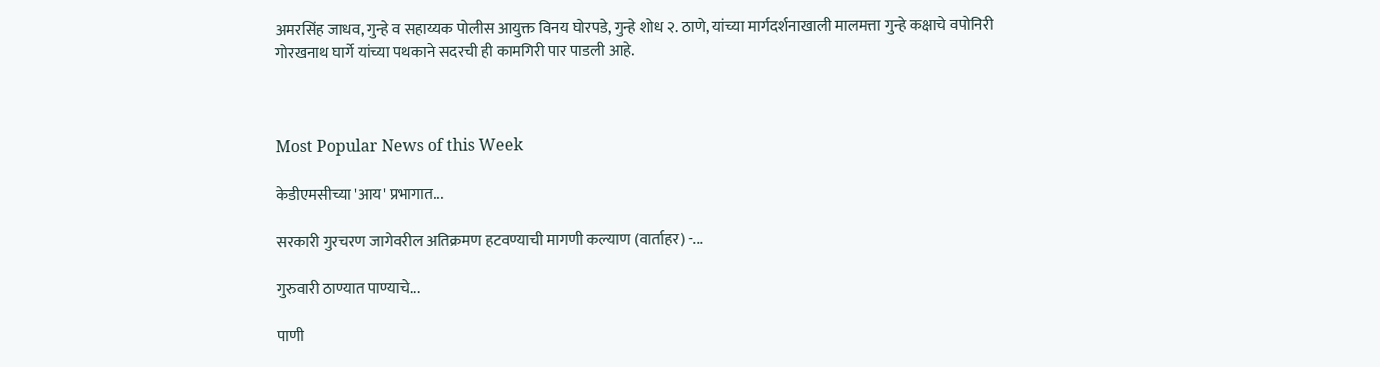अमरसिंह जाधव, गुन्हे व सहाय्यक पोलीस आयुक्त विनय घोरपडे, गुन्हे शोध २. ठाणे, यांच्या मार्गदर्शनाखाली मालमत्ता गुन्हे कक्षाचे वपोनिरी गोरखनाथ घार्गे यांच्या पथकाने सदरची ही कामगिरी पार पाडली आहे.



Most Popular News of this Week

केडीएमसीच्या 'आय' प्रभागात...

सरकारी गुरचरण जागेवरील अतिक्रमण हटवण्याची मागणी कल्याण (वार्ताहर) -...

गुरुवारी ठाण्यात पाण्याचे...

पाणी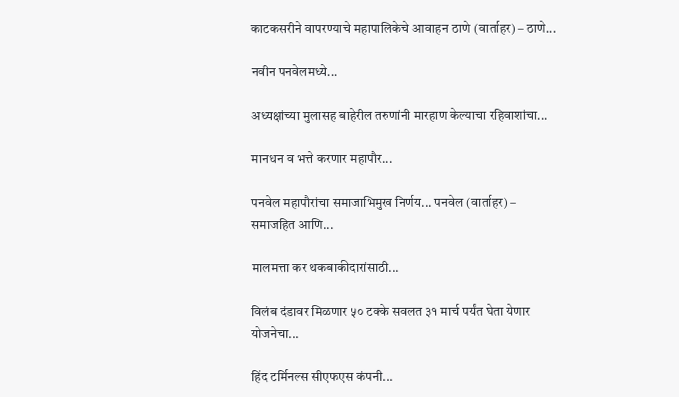काटकसरीने वापरण्याचे महापालिकेचे आवाहन ठाणे (वार्ताहर) – ठाणे...

नवीन पनवेलमध्ये...

अध्यक्षांच्या मुलासह बाहेरील तरुणांनी मारहाण केल्याचा रहिवाशांचा...

मानधन व भत्ते करणार महापौर...

पनवेल महापौरांचा समाजाभिमुख निर्णय... पनवेल (वार्ताहर) – समाजहित आणि...

मालमत्ता कर थकबाकीदारांसाठी...

विलंब दंडावर मिळणार ५० टक्के सवलत ३१ मार्च पर्यंत घेता येणार योजनेचा...

हिंद टर्मिनल्स सीएफएस कंपनी...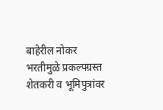बाहेरील नोकर भरतीमुळे प्रकल्पग्रस्त शेतकरी व भूमिपुत्रांवर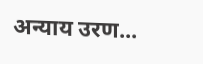अन्याय उरण...